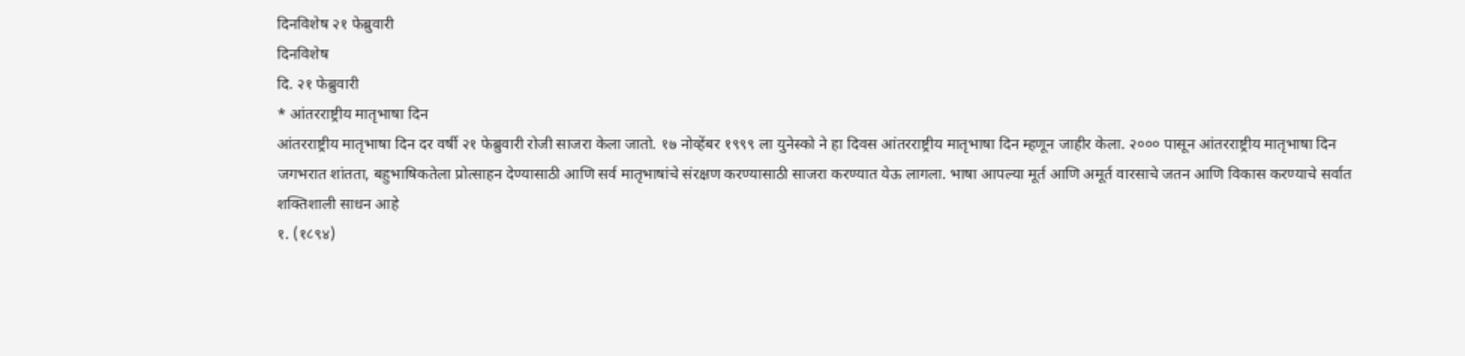दिनविशेष २१ फेब्रुवारी
दिनविशेष
दि. २१ फेब्रुवारी
* आंतरराष्ट्रीय मातृभाषा दिन
आंतरराष्ट्रीय मातृभाषा दिन दर वर्षी २१ फेब्रुवारी रोजी साजरा केला जातो. १७ नोव्हेंबर १९९९ ला युनेस्को ने हा दिवस आंतरराष्ट्रीय मातृभाषा दिन म्हणून जाहीर केला. २००० पासून आंतरराष्ट्रीय मातृभाषा दिन जगभरात शांतता, बहुभाषिकतेला प्रोत्साहन देण्यासाठी आणि सर्व मातृभाषांचे संरक्षण करण्यासाठी साजरा करण्यात येऊ लागला. भाषा आपल्या मूर्त आणि अमूर्त वारसाचे जतन आणि विकास करण्याचे सर्वात शक्तिशाली साधन आहे
१. (१८९४)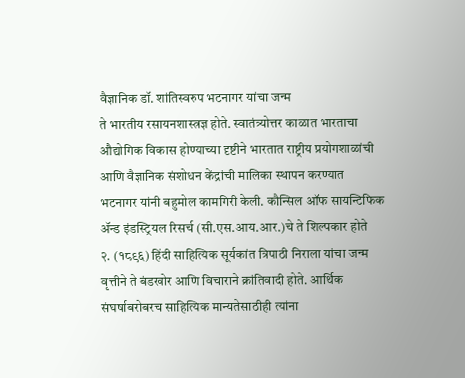वैज्ञानिक डॉ. शांतिस्वरुप भटनागर यांचा जन्म
ते भारतीय रसायनशास्त्रज्ञ होते. स्वातंत्र्योत्तर काळात भारताचा औद्योगिक विकास होण्याच्या दृष्टीने भारतात राष्ट्रीय प्रयोगशाळांची आणि वैज्ञानिक संशोधन केंद्रांची मालिका स्थापन करण्यात भटनागर यांनी बहुमोल कामगिरी केली. कौन्सिल ऑफ सायन्टिफिक ॲन्ड इंडस्ट्रियल रिसर्च (सी.एस.आय.आर.)चे ते शिल्पकार होते
२. (१८९६) हिंदी साहित्यिक सूर्यकांत त्रिपाठी निराला यांचा जन्म
वृत्तीने ते बंडखोर आणि विचाराने क्रांतिवादी होते. आर्थिक संघर्षाबरोबरच साहित्यिक मान्यतेसाठीही त्यांना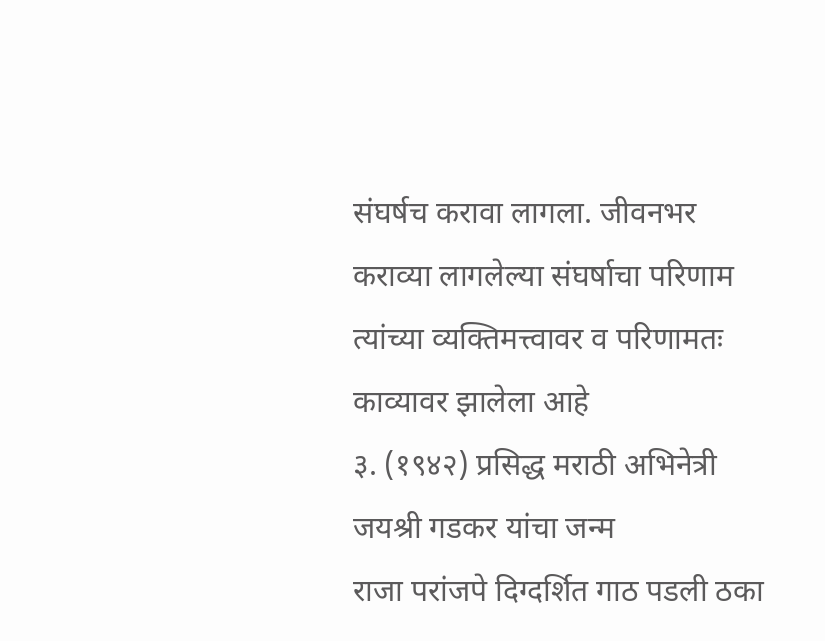संघर्षच करावा लागला. जीवनभर कराव्या लागलेल्या संघर्षाचा परिणाम त्यांच्या व्यक्तिमत्त्वावर व परिणामतः काव्यावर झालेला आहे
३. (१९४२) प्रसिद्ध मराठी अभिनेत्री जयश्री गडकर यांचा जन्म
राजा परांजपे दिग्दर्शित गाठ पडली ठका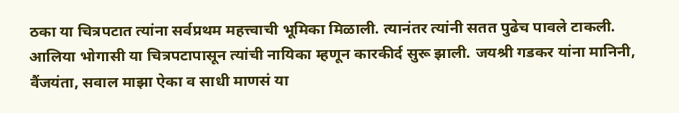ठका या चित्रपटात त्यांना सर्वप्रथम महत्त्वाची भूमिका मिळाली. त्यानंतर त्यांनी सतत पुढेच पावले टाकली. आलिया भोगासी या चित्रपटापासून त्यांची नायिका म्हणून कारकीर्द सुरू झाली. जयश्री गडकर यांना मानिनी, वैंजयंता, सवाल माझा ऐका व साधी माणसं या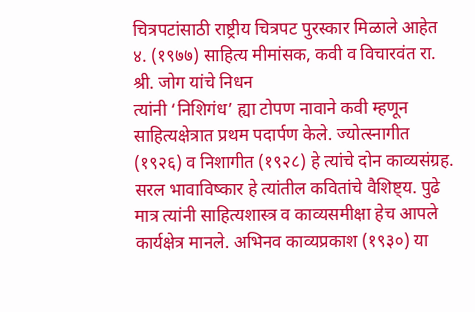चित्रपटांसाठी राष्ट्रीय चित्रपट पुरस्कार मिळाले आहेत
४. (१९७७) साहित्य मीमांसक, कवी व विचारवंत रा. श्री. जोग यांचे निधन
त्यांनी ‘निशिगंध’ ह्या टोपण नावाने कवी म्हणून साहित्यक्षेत्रात प्रथम पदार्पण केले. ज्योत्स्नागीत (१९२६) व निशागीत (१९२८) हे त्यांचे दोन काव्यसंग्रह. सरल भावाविष्कार हे त्यांतील कवितांचे वैशिष्ट्य. पुढे मात्र त्यांनी साहित्यशास्त्र व काव्यसमीक्षा हेच आपले कार्यक्षेत्र मानले. अभिनव काव्यप्रकाश (१९३०) या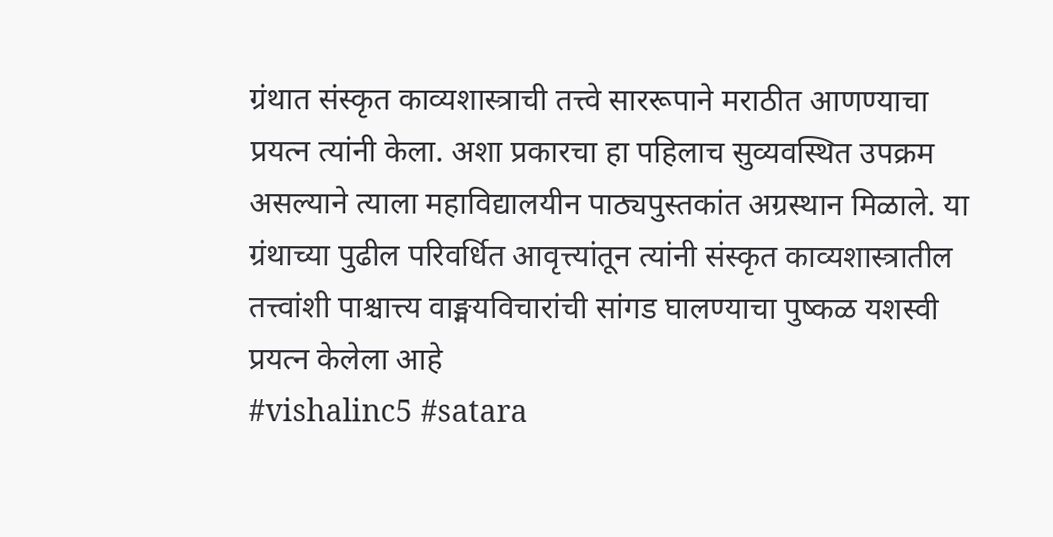ग्रंथात संस्कृत काव्यशास्त्राची तत्त्वे साररूपाने मराठीत आणण्याचा प्रयत्न त्यांनी केला. अशा प्रकारचा हा पहिलाच सुव्यवस्थित उपक्रम असल्याने त्याला महाविद्यालयीन पाठ्यपुस्तकांत अग्रस्थान मिळाले. या ग्रंथाच्या पुढील परिवर्धित आवृत्त्यांतून त्यांनी संस्कृत काव्यशास्त्रातील तत्त्वांशी पाश्चात्त्य वाङ्मयविचारांची सांगड घालण्याचा पुष्कळ यशस्वी प्रयत्न केलेला आहे
#vishalinc5 #satara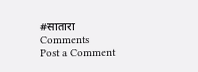#सातारा
Comments
Post a Comment